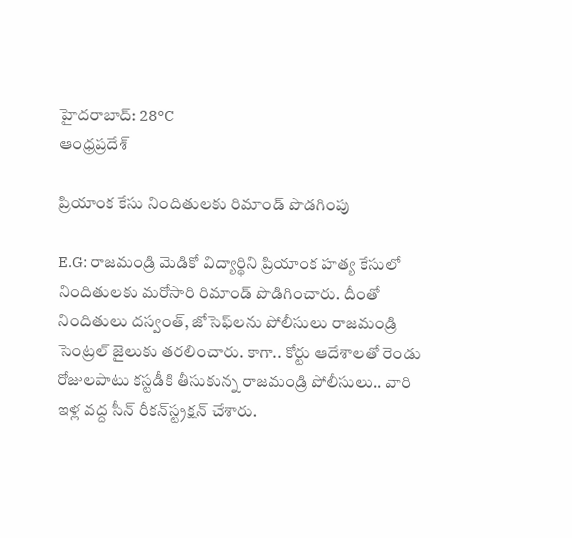హైదరాబాద్: 28°C
ఆంధ్రప్రదేశ్

ప్రియాంక కేసు నిందితులకు రిమాండ్ పొడగింపు

E.G: రాజమండ్రి మెడికో విద్యార్థిని ప్రియాంక హత్య కేసులో నిందితులకు మరోసారి రిమాండ్ పొడిగించారు. దీంతో నిందితులు దస్వంత్, జోసెఫ్‌లను పోలీసులు రాజమండ్రి సెంట్రల్ జైలుకు తరలించారు. కాగా.. కోర్టు ఆదేశాలతో రెండు రోజులపాటు కస్టడీకి తీసుకున్న రాజమండ్రి పోలీసులు.. వారి ఇళ్ల వద్ద సీన్ రీకన్‌స్ట్రక్షన్ చేశారు.